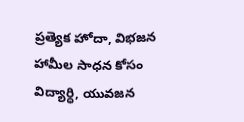ప్రత్యెక హోదా, విభజన హామీల సాధన కోసం విద్యార్ధి, యువజన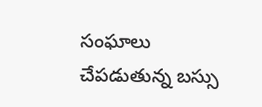సంఘాలు చేపడుతున్న బస్సు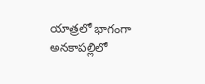యాత్రలో భాగంగా అనకాపల్లిలో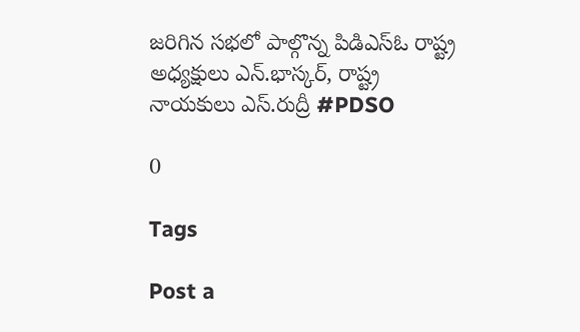జరిగిన సభలో పాల్గొన్న పిడిఎస్ఓ రాష్ట్ర అధ్యక్షులు ఎన్.భాస్కర్, రాష్ట్ర నాయకులు ఎస్.రుద్రీ #PDSO

0

Tags

Post a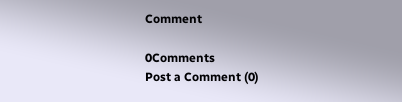Comment

0Comments
Post a Comment (0)